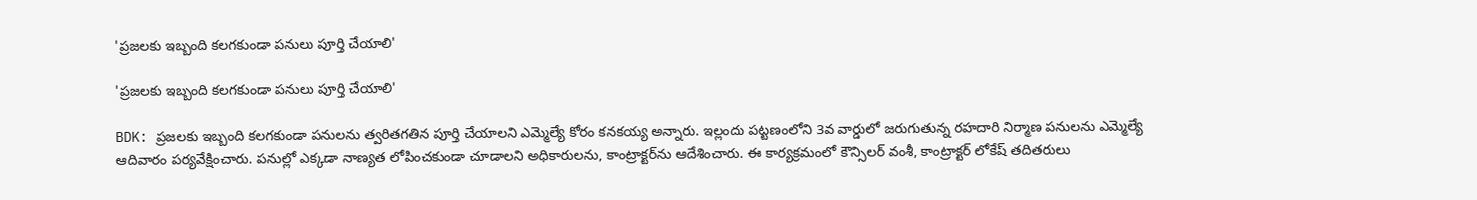'ప్రజలకు ఇబ్బంది కలగకుండా పనులు పూర్తి చేయాలి'

'ప్రజలకు ఇబ్బంది కలగకుండా పనులు పూర్తి చేయాలి'

BDK: ప్రజలకు ఇబ్బంది కలగకుండా పనులను త్వరితగతిన పూర్తి చేయాలని ఎమ్మెల్యే కోరం కనకయ్య అన్నారు. ఇల్లందు పట్టణంలోని 3వ వార్డులో జరుగుతున్న రహదారి నిర్మాణ పనులను ఎమ్మెల్యే ఆదివారం పర్యవేక్షించారు. పనుల్లో ఎక్కడా నాణ్యత లోపించకుండా చూడాలని అధికారులను, కాంట్రాక్టర్‌ను ఆదేశించారు. ఈ కార్యక్రమంలో కౌన్సిలర్ వంశీ, కాంట్రాక్టర్ లోకేష్ తదితరులు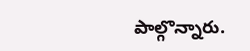పాల్గొన్నారు.